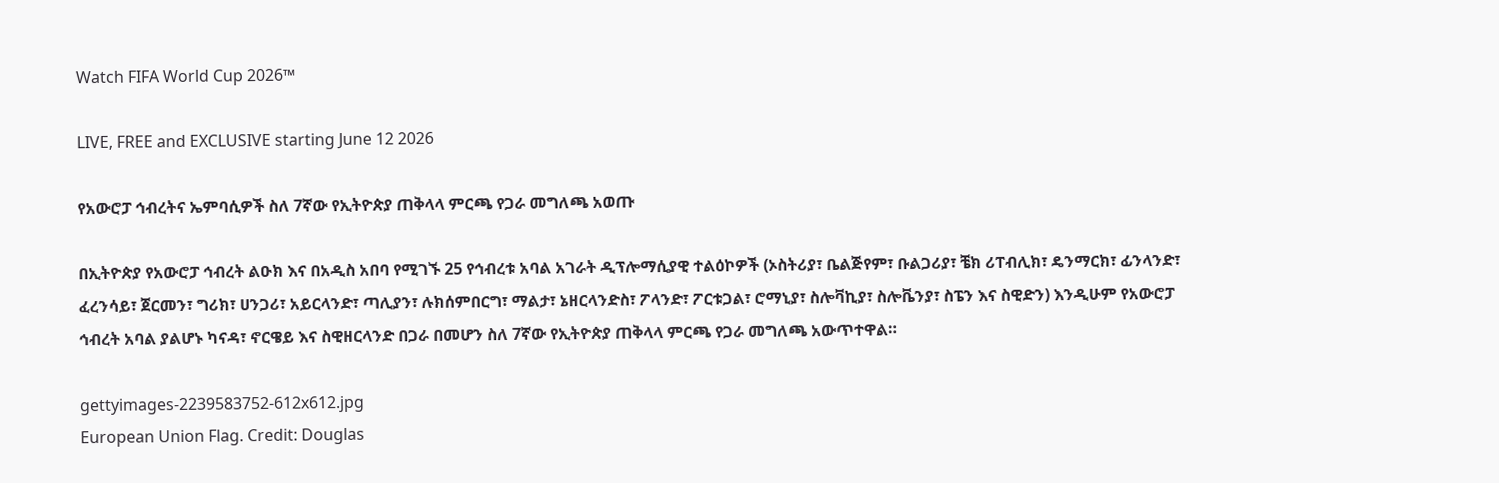Watch FIFA World Cup 2026™

LIVE, FREE and EXCLUSIVE starting June 12 2026

የአውሮፓ ኅብረትና ኤምባሲዎች ስለ 7ኛው የኢትዮጵያ ጠቅላላ ምርጫ የጋራ መግለጫ አወጡ

በኢትዮጵያ የአውሮፓ ኅብረት ልዑክ እና በአዲስ አበባ የሚገኙ 25 የኅብረቱ አባል አገራት ዲፕሎማሲያዊ ተልዕኮዎች (ኦስትሪያ፣ ቤልጅየም፣ ቡልጋሪያ፣ ቼክ ሪፐብሊክ፣ ዴንማርክ፣ ፊንላንድ፣ ፈረንሳይ፣ ጀርመን፣ ግሪክ፣ ሀንጋሪ፣ አይርላንድ፣ ጣሊያን፣ ሉክሰምበርግ፣ ማልታ፣ ኔዘርላንድስ፣ ፖላንድ፣ ፖርቱጋል፣ ሮማኒያ፣ ስሎቫኪያ፣ ስሎቬንያ፣ ስፔን እና ስዊድን) እንዲሁም የአውሮፓ ኅብረት አባል ያልሆኑ ካናዳ፣ ኖርዌይ እና ስዊዘርላንድ በጋራ በመሆን ስለ 7ኛው የኢትዮጵያ ጠቅላላ ምርጫ የጋራ መግለጫ አውጥተዋል።

gettyimages-2239583752-612x612.jpg
European Union Flag. Credit: Douglas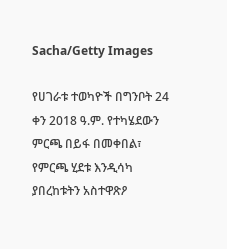Sacha/Getty Images

የሀገራቱ ተወካዮች በግንቦት 24 ቀን 2018 ዓ.ም. የተካሄደውን ምርጫ በይፋ በመቀበል፣ የምርጫ ሂደቱ እንዲሳካ ያበረከቱትን አስተዋጽዖ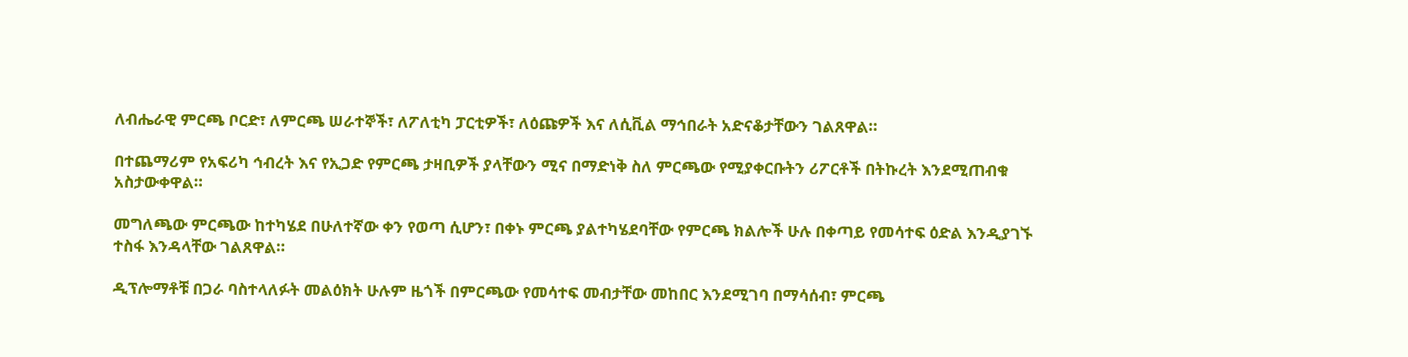ለብሔራዊ ምርጫ ቦርድ፣ ለምርጫ ሠራተኞች፣ ለፖለቲካ ፓርቲዎች፣ ለዕጩዎች እና ለሲቪል ማኅበራት አድናቆታቸውን ገልጸዋል።

በተጨማሪም የአፍሪካ ኅብረት እና የኢጋድ የምርጫ ታዛቢዎች ያላቸውን ሚና በማድነቅ ስለ ምርጫው የሚያቀርቡትን ሪፖርቶች በትኩረት እንደሚጠብቁ አስታውቀዋል።

መግለጫው ምርጫው ከተካሄደ በሁለተኛው ቀን የወጣ ሲሆን፣ በቀኑ ምርጫ ያልተካሄደባቸው የምርጫ ክልሎች ሁሉ በቀጣይ የመሳተፍ ዕድል እንዲያገኙ ተስፋ እንዳላቸው ገልጸዋል።

ዲፕሎማቶቹ በጋራ ባስተላለፉት መልዕክት ሁሉም ዜጎች በምርጫው የመሳተፍ መብታቸው መከበር እንደሚገባ በማሳሰብ፣ ምርጫ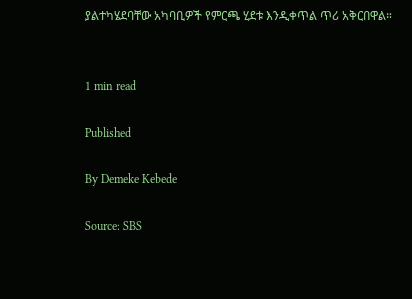ያልተካሄደባቸው አካባቢዎች የምርጫ ሂደቱ እንዲቀጥል ጥሪ አቅርበዋል።


1 min read

Published

By Demeke Kebede

Source: SBS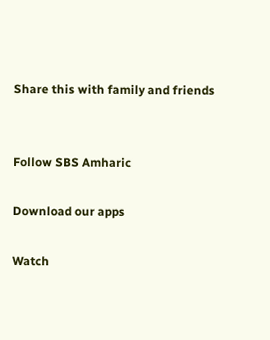Share this with family and friends


Follow SBS Amharic

Download our apps

Watch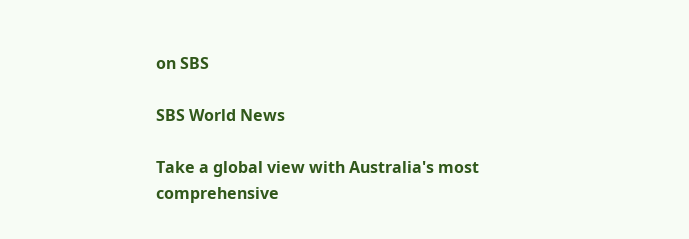on SBS

SBS World News

Take a global view with Australia's most comprehensive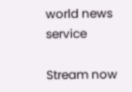world news service

Stream now